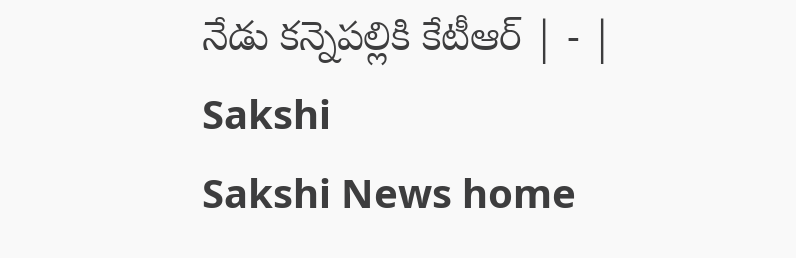నేడు కన్నెపల్లికి కేటీఆర్‌ | - | Sakshi
Sakshi News home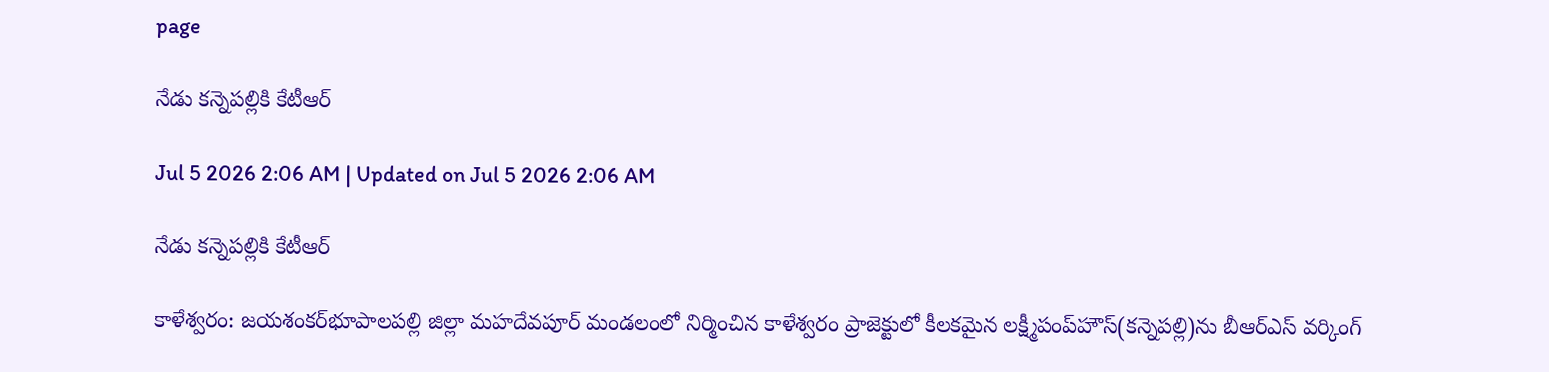page

నేడు కన్నెపల్లికి కేటీఆర్‌

Jul 5 2026 2:06 AM | Updated on Jul 5 2026 2:06 AM

నేడు కన్నెపల్లికి కేటీఆర్‌

కాళేశ్వరం: జయశంకర్‌భూపాలపల్లి జిల్లా మహదేవపూర్‌ మండలంలో నిర్మించిన కాళేశ్వరం ప్రాజెక్టులో కీలకమైన లక్ష్మీపంప్‌హౌస్‌(కన్నెపల్లి)ను బీఆర్‌ఎస్‌ వర్కింగ్‌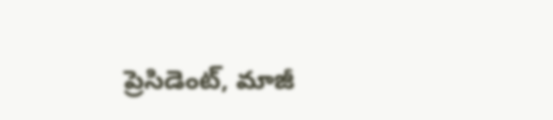ప్రెసిడెంట్‌, మాజీ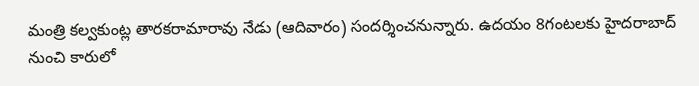మంత్రి కల్వకుంట్ల తారకరామారావు నేడు (ఆదివారం) సందర్శించనున్నారు. ఉదయం 8గంటలకు హైదరాబాద్‌ నుంచి కారులో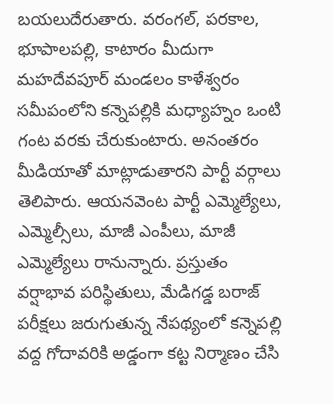బయలుదేరుతారు. వరంగల్‌, పరకాల, భూపాలపల్లి, కాటారం మీదుగా మహదేవపూర్‌ మండలం కాళేశ్వరం సమీపంలోని కన్నెపల్లికి మధ్యాహ్నం ఒంటి గంట వరకు చేరుకుంటారు. అనంతరం మీడియాతో మాట్లాడుతారని పార్టీ వర్గాలు తెలిపారు. ఆయనవెంట పార్టీ ఎమ్మెల్యేలు, ఎమ్మెల్సీలు, మాజీ ఎంపీలు, మాజీ ఎమ్మెల్యేలు రానున్నారు. ప్రస్తుతం వర్షాభావ పరిస్థితులు, మేడిగడ్డ బరాజ్‌ పరీక్షలు జరుగుతున్న నేపథ్యంలో కన్నెపల్లి వద్ద గోదావరికి అడ్డంగా కట్ట నిర్మాణం చేసి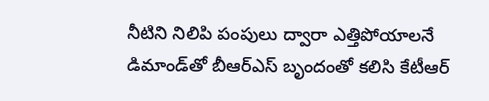నీటిని నిలిపి పంపులు ద్వారా ఎత్తిపోయాలనే డిమాండ్‌తో బీఆర్‌ఎస్‌ బృందంతో కలిసి కేటీఆర్‌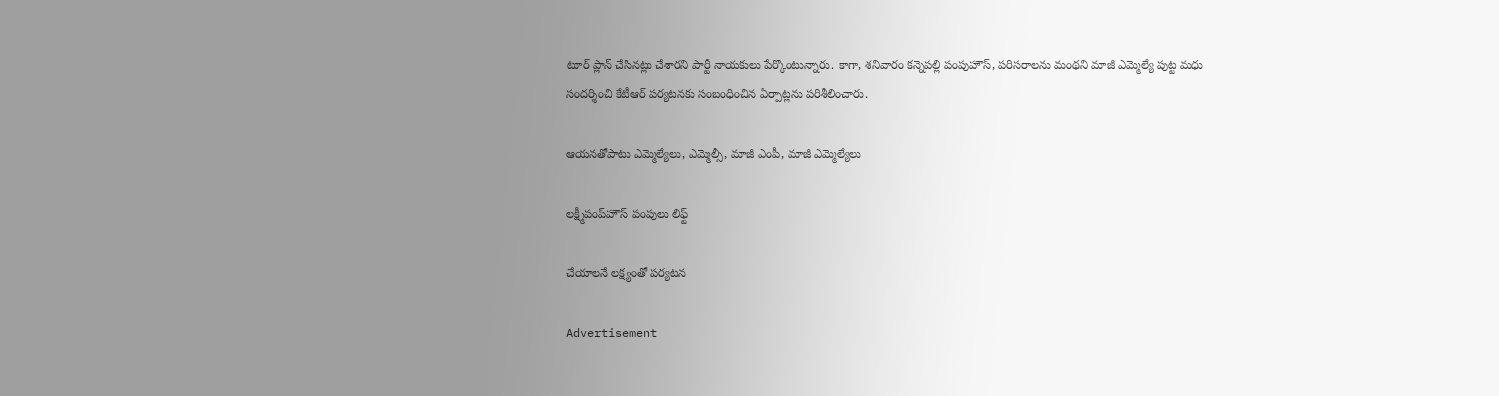టూర్‌ ప్లాన్‌ చేసినట్లు చేశారని పార్టీ నాయకులు పేర్కొంటున్నారు. కాగా, శనివారం కన్నెపల్లి పంపుహౌస్‌, పరిసరాలను మంథని మాజీ ఎమ్మెల్యే పుట్ట మధు సందర్శించి కేటీఆర్‌ పర్యటనకు సంబంధించిన ఏర్పాట్లను పరిశీలించారు.

ఆయనతోపాటు ఎమ్మెల్యేలు, ఎమ్మెల్సీ, మాజీ ఎంపీ, మాజీ ఎమ్మెల్యేలు

లక్ష్మీపంప్‌హౌస్‌ పంపులు లిఫ్ట్‌

చేయాలనే లక్ష్యంతో పర్యటన

Advertisement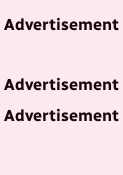Advertisement

Advertisement
Advertisement